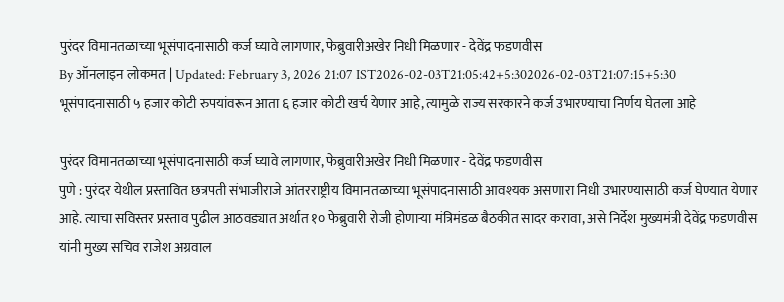पुरंदर विमानतळाच्या भूसंपादनासाठी कर्ज घ्यावे लागणार, फेब्रुवारीअखेर निधी मिळणार - देवेंद्र फडणवीस
By ऑनलाइन लोकमत | Updated: February 3, 2026 21:07 IST2026-02-03T21:05:42+5:302026-02-03T21:07:15+5:30
भूसंपादनासाठी ५ हजार कोटी रुपयांवरून आता ६ हजार कोटी खर्च येणार आहे, त्यामुळे राज्य सरकारने कर्ज उभारण्याचा निर्णय घेतला आहे

पुरंदर विमानतळाच्या भूसंपादनासाठी कर्ज घ्यावे लागणार, फेब्रुवारीअखेर निधी मिळणार - देवेंद्र फडणवीस
पुणे : पुरंदर येथील प्रस्तावित छत्रपती संभाजीराजे आंतरराष्ट्रीय विमानतळाच्या भूसंपादनासाठी आवश्यक असणारा निधी उभारण्यासाठी कर्ज घेण्यात येणार आहे. त्याचा सविस्तर प्रस्ताव पुढील आठवड्यात अर्थात १० फेब्रुवारी रोजी होणाऱ्या मंत्रिमंडळ बैठकीत सादर करावा, असे निर्देश मुख्यमंत्री देवेंद्र फडणवीस यांनी मुख्य सचिव राजेश अग्रवाल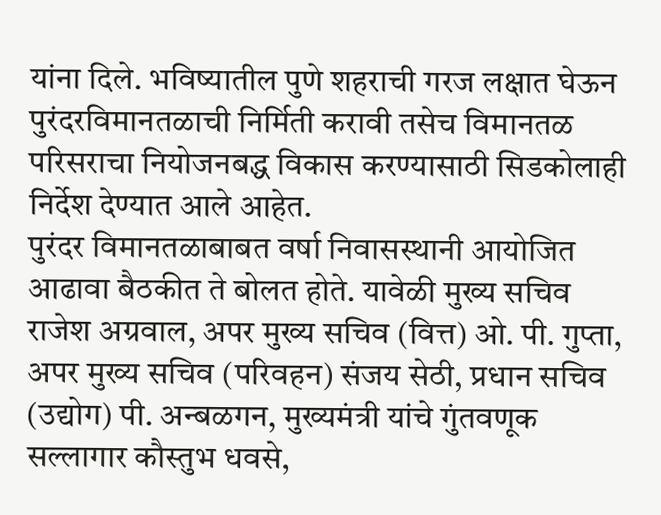यांना दिले. भविष्यातील पुणे शहराची गरज लक्षात घेऊन पुरंदरविमानतळाची निर्मिती करावी तसेच विमानतळ परिसराचा नियोजनबद्ध विकास करण्यासाठी सिडकोलाही निर्देश देण्यात आले आहेत.
पुरंदर विमानतळाबाबत वर्षा निवासस्थानी आयोजित आढावा बैठकीत ते बोलत होते. यावेळी मुख्य सचिव राजेश अग्रवाल, अपर मुख्य सचिव (वित्त) ओ. पी. गुप्ता, अपर मुख्य सचिव (परिवहन) संजय सेठी, प्रधान सचिव (उद्योग) पी. अन्बळगन, मुख्यमंत्री यांचे गुंतवणूक सल्लागार कौस्तुभ धवसे,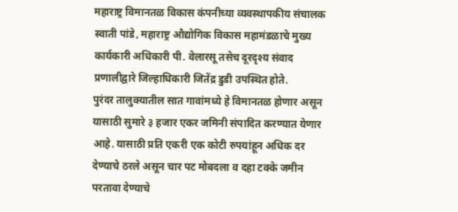महाराष्ट्र विमानतळ विकास कंपनीच्या व्यवस्थापकीय संचालक स्वाती पांडे, महाराष्ट्र औद्योगिक विकास महामंडळाचे मुख्य कार्यकारी अधिकारी पी. वेलारसू तसेच दूरदृश्य संवाद प्रणालीद्वारे जिल्हाधिकारी जितेंद्र डुडी उपस्थित होते.
पुरंदर तालुक्यातील सात गावांमध्ये हे विमानतळ होणार असून यासाठी सुमारे ३ हजार एकर जमिनी संपादित करण्यात येणार आहे. यासाठी प्रति एकरी एक कोटी रुपयांहून अधिक दर देण्याचे ठरले असून चार पट मोबदला व दहा टक्के जमीन परतावा देण्याचे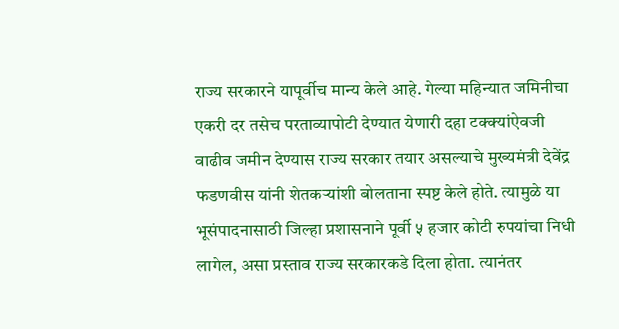राज्य सरकारने यापूर्वीच मान्य केले आहे. गेल्या महिन्यात जमिनीचा एकरी दर तसेच परताव्यापोटी देण्यात येणारी दहा टक्क्यांऐवजी वाढीव जमीन देण्यास राज्य सरकार तयार असल्याचे मुख्यमंत्री देवेंद्र फडणवीस यांनी शेतकऱ्यांशी बोलताना स्पष्ट केले होते. त्यामुळे या भूसंपादनासाठी जिल्हा प्रशासनाने पूर्वी ५ हजार कोटी रुपयांचा निधी लागेल, असा प्रस्ताव राज्य सरकारकडे दिला होता. त्यानंतर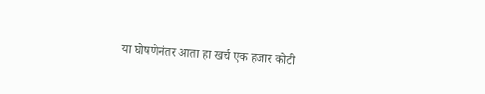या घोषणेनंतर आता हा खर्च एक हजार कोटी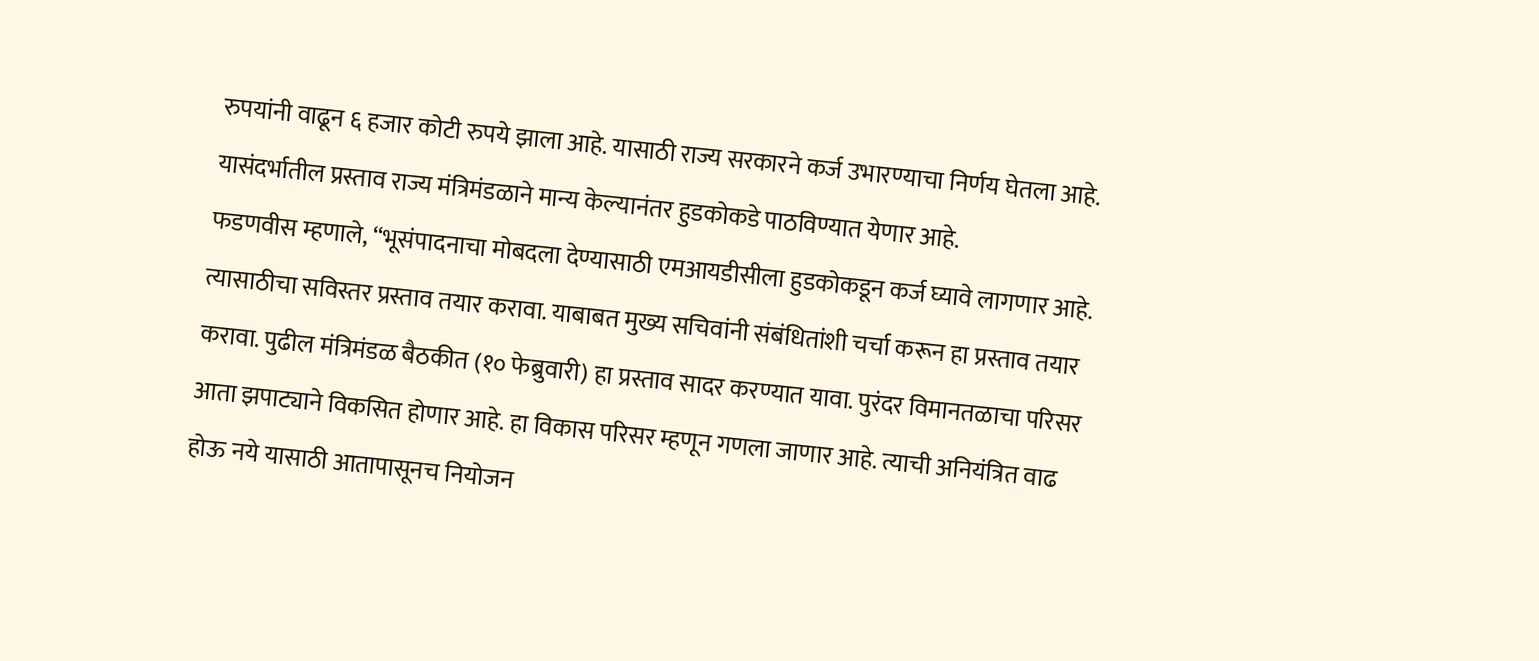रुपयांनी वाढून ६ हजार कोटी रुपये झाला आहे. यासाठी राज्य सरकारने कर्ज उभारण्याचा निर्णय घेतला आहे. यासंदर्भातील प्रस्ताव राज्य मंत्रिमंडळाने मान्य केल्यानंतर हुडकोकडे पाठविण्यात येणार आहे.
फडणवीस म्हणाले, “भूसंपादनाचा मोबदला देण्यासाठी एमआयडीसीला हुडकोकडून कर्ज घ्यावे लागणार आहे. त्यासाठीचा सविस्तर प्रस्ताव तयार करावा. याबाबत मुख्य सचिवांनी संबंधितांशी चर्चा करून हा प्रस्ताव तयार करावा. पुढील मंत्रिमंडळ बैठकीत (१० फेब्रुवारी) हा प्रस्ताव सादर करण्यात यावा. पुरंदर विमानतळाचा परिसर आता झपाट्याने विकसित होणार आहे. हा विकास परिसर म्हणून गणला जाणार आहे. त्याची अनियंत्रित वाढ होऊ नये यासाठी आतापासूनच नियोजन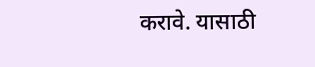करावे. यासाठी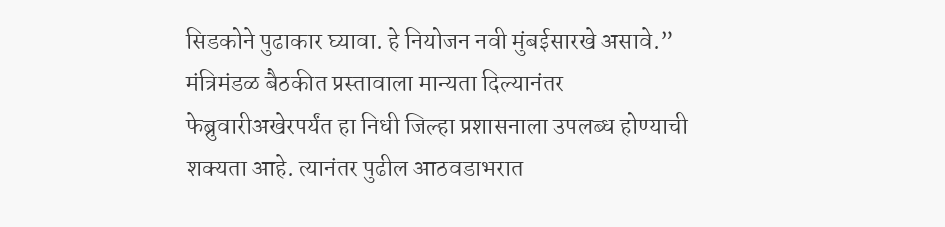सिडकोने पुढाकार घ्यावा. हे नियोजन नवी मुंबईसारखे असावे.”
मंत्रिमंडळ बैठकीत प्रस्तावाला मान्यता दिल्यानंतर फेब्रुवारीअखेरपर्यंत हा निधी जिल्हा प्रशासनाला उपलब्ध होण्याची शक्यता आहे. त्यानंतर पुढील आठवडाभरात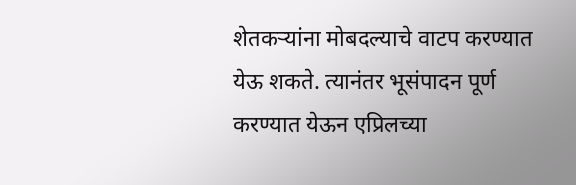शेतकऱ्यांना मोबदल्याचे वाटप करण्यात येऊ शकते. त्यानंतर भूसंपादन पूर्ण करण्यात येऊन एप्रिलच्या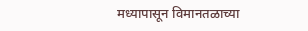मध्यापासून विमानतळाच्या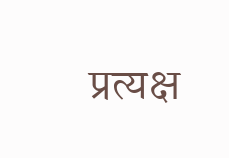प्रत्यक्ष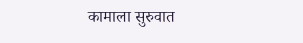कामाला सुरुवात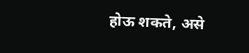होऊ शकते, असे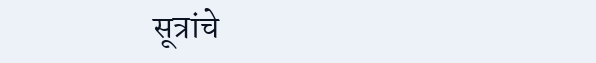सूत्रांचे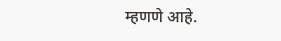म्हणणे आहे.